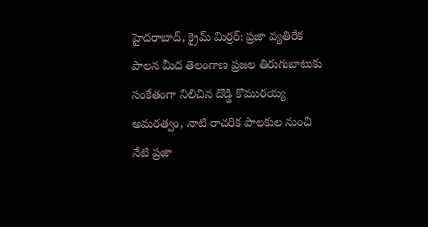హైదరాబాద్, క్రైమ్ మిర్రర్: ప్రజా వ్యతిరేక పాలన మీద తెలంగాణ ప్రజల తిరుగుబాటుకు సంకేతంగా నిలిచిన దొడ్డి కొమురయ్య అమరత్వం, నాటి రాచరిక పాలకుల నుంచి నేటి ప్రజా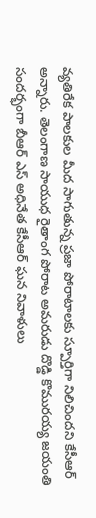వ్యతిరేక పాలకుల మీద సాగుతున్న ప్రజా పోరాటాలకు స్పూర్తిగా నిలిచిందని కేసీఆర్ అన్నారు. తెలంగాణ సాయుధ రైతాంగ పోరాట అమరుడు దొడ్డి కొమురయ్య జయంతి సందర్భంగా బీఆర్ ఎస్ అధినేత కేసీఆర్ ఘన నివాళులు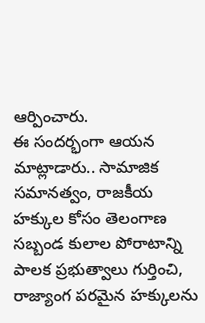ఆర్పించారు.
ఈ సందర్భంగా ఆయన మాట్లాడారు.. సామాజిక సమానత్వం, రాజకీయ హక్కుల కోసం తెలంగాణ సబ్బండ కులాల పోరాటాన్ని పాలక ప్రభుత్వాలు గుర్తించి, రాజ్యాంగ పరమైన హక్కులను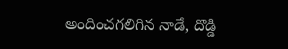అందించగలిగిన నాడే, దొడ్డి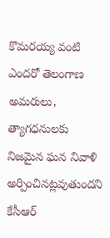కొమరయ్య వంటి ఎందరో తెలంగాణ అమరులు, త్యాగధనులకు నిజమైన ఘన నివాళి అర్పించినట్లవుతుందని కేసీఆర్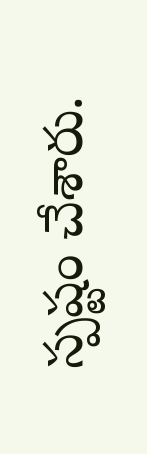స్పష్టం చేశారు.